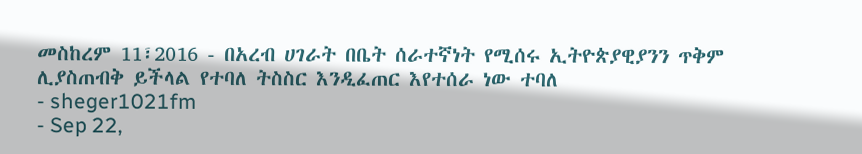መስከረም 11፣2016 - በአረብ ሀገራት በቤት ሰራተኛነት የሚሰሩ ኢትዮጵያዊያንን ጥቅም ሊያስጠብቅ ይችላል የተባለ ትስስር እንዲፈጠር እየተሰራ ነው ተባለ
- sheger1021fm
- Sep 22,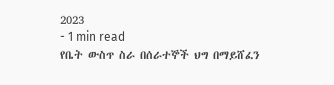2023
- 1 min read
የቤት ውስጥ ስራ በሰራተኞች ህግ በማይሸፈን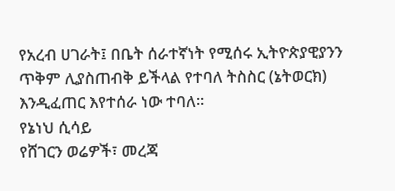የአረብ ሀገራት፤ በቤት ሰራተኛነት የሚሰሩ ኢትዮጵያዊያንን ጥቅም ሊያስጠብቅ ይችላል የተባለ ትስስር (ኔትወርክ) እንዲፈጠር እየተሰራ ነው ተባለ፡፡
የኔነህ ሲሳይ
የሸገርን ወሬዎች፣ መረጃ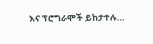እና ፕሮግራሞች ይከታተሉ…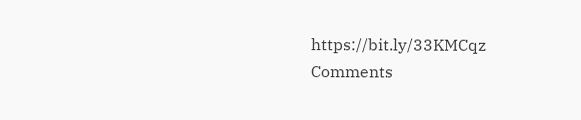https://bit.ly/33KMCqz
Comments